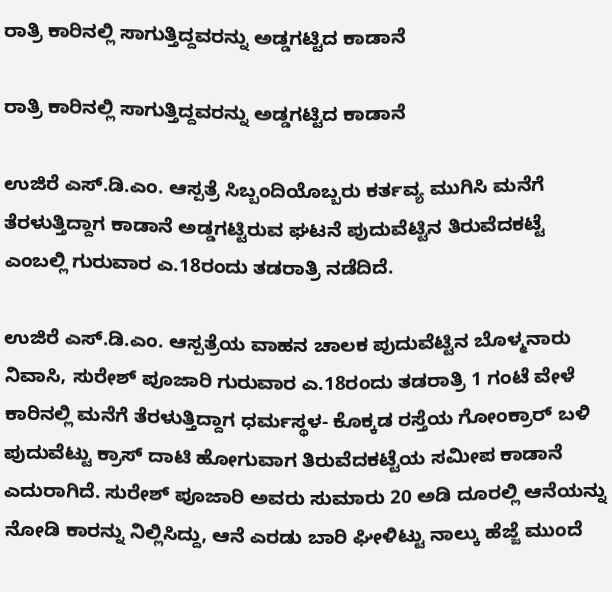ರಾತ್ರಿ ಕಾರಿನಲ್ಲಿ ಸಾಗುತ್ತಿದ್ದವರನ್ನು ಅಡ್ಡಗಟ್ಟಿದ ಕಾಡಾನೆ

ರಾತ್ರಿ ಕಾರಿನಲ್ಲಿ ಸಾಗುತ್ತಿದ್ದವರನ್ನು ಅಡ್ಡಗಟ್ಟಿದ ಕಾಡಾನೆ

ಉಜಿರೆ ಎಸ್‌.ಡಿ.ಎಂ. ಆಸ್ಪತ್ರೆ ಸಿಬ್ಬಂದಿಯೊಬ್ಬರು ಕರ್ತವ್ಯ ಮುಗಿಸಿ ಮನೆಗೆ ತೆರಳುತ್ತಿದ್ದಾಗ ಕಾಡಾನೆ ಅಡ್ಡಗಟ್ಟಿರುವ ಘಟನೆ ಪುದುವೆಟ್ಟಿನ ತಿರುವೆದಕಟ್ಟೆ ಎಂಬಲ್ಲಿ ಗುರುವಾರ ಎ.18ರಂದು ತಡರಾತ್ರಿ ನಡೆದಿದೆ.

ಉಜಿರೆ ಎಸ್‌.ಡಿ.ಎಂ. ಆಸ್ಪತ್ರೆಯ ವಾಹನ ಚಾಲಕ ಪುದುವೆಟ್ಟಿನ ಬೊಳ್ಮನಾರು ನಿವಾಸಿ, ಸುರೇಶ್ ಪೂಜಾರಿ ಗುರುವಾರ ಎ.18ರಂದು ತಡರಾತ್ರಿ 1 ಗಂಟೆ ವೇಳೆ ಕಾರಿನಲ್ಲಿ ಮನೆಗೆ ತೆರಳುತ್ತಿದ್ದಾಗ ಧರ್ಮಸ್ಥಳ- ಕೊಕ್ಕಡ ರಸ್ತೆಯ ಗೋಂಕ್ರಾರ್ ಬಳಿ ಪುದುವೆಟ್ಟು ಕ್ರಾಸ್ ದಾಟಿ ಹೋಗುವಾಗ ತಿರುವೆದಕಟ್ಟೆಯ ಸಮೀಪ ಕಾಡಾನೆ ಎದುರಾಗಿದೆ. ಸುರೇಶ್ ಪೂಜಾರಿ ಅವರು ಸುಮಾರು 20 ಅಡಿ ದೂರಲ್ಲಿ ಆನೆಯನ್ನು ನೋಡಿ ಕಾರನ್ನು ನಿಲ್ಲಿಸಿದ್ದು, ಆನೆ ಎರಡು ಬಾರಿ ಘೀಳಿಟ್ಟು ನಾಲ್ಕು ಹೆಜ್ಜೆ ಮುಂದೆ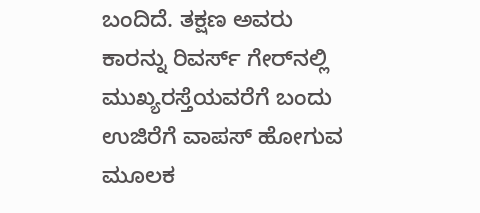ಬಂದಿದೆ. ತಕ್ಷಣ ಅವರು ಕಾರನ್ನು ರಿವರ್ಸ್ ಗೇರ್‌ನಲ್ಲಿ ಮುಖ್ಯರಸ್ತೆಯವರೆಗೆ ಬಂದು ಉಜಿರೆಗೆ ವಾಪಸ್ ಹೋಗುವ ಮೂಲಕ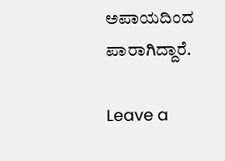ಅಪಾಯದಿಂದ ಪಾರಾಗಿದ್ದಾರೆ.

Leave a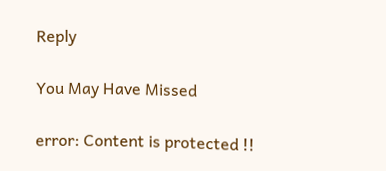Reply

You May Have Missed

error: Content is protected !!